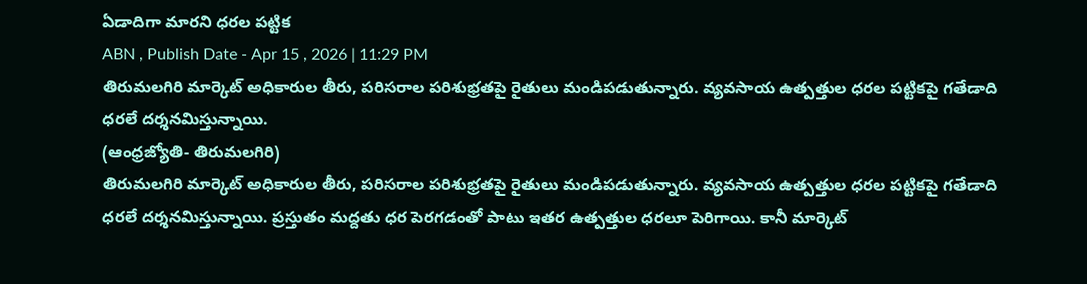ఏడాదిగా మారని ధరల పట్టిక
ABN , Publish Date - Apr 15 , 2026 | 11:29 PM
తిరుమలగిరి మార్కెట్ అధికారుల తీరు, పరిసరాల పరిశుభ్రతపై రైతులు మండిపడుతున్నారు. వ్యవసాయ ఉత్పత్తుల ధరల పట్టికపై గతేడాది ధరలే దర్శనమిస్తున్నాయి.
(ఆంధ్రజ్యోతి- తిరుమలగిరి)
తిరుమలగిరి మార్కెట్ అధికారుల తీరు, పరిసరాల పరిశుభ్రతపై రైతులు మండిపడుతున్నారు. వ్యవసాయ ఉత్పత్తుల ధరల పట్టికపై గతేడాది ధరలే దర్శనమిస్తున్నాయి. ప్రస్తుతం మద్దతు ధర పెరగడంతో పాటు ఇతర ఉత్పత్తుల ధరలూ పెరిగాయి. కానీ మార్కెట్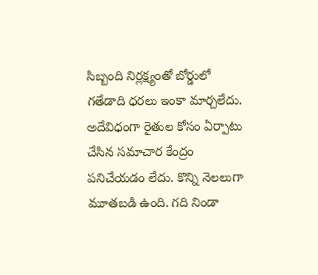సిబ్బంది నిర్లక్ష్యంతో బోర్డులో గతేడాది ధరలు ఇంకా మార్చలేదు. అదేవిధంగా రైతుల కోసం ఏర్పాటు చేసిన సమాచార కేంద్రం పనిచేయడం లేదు. కొన్ని నెలలుగా మూతబడి ఉంది. గది నిండా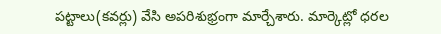పట్టాలు(కవర్లు) వేసి అపరిశుభ్రంగా మార్చేశారు. మార్కెట్లో ధరల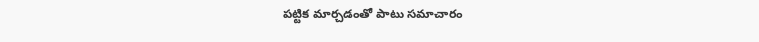పట్టిక మార్చడంతో పాటు సమాచారం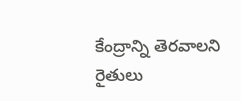కేంద్రాన్ని తెరవాలని రైతులు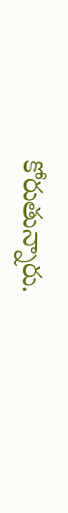కోరుతున్నారు.